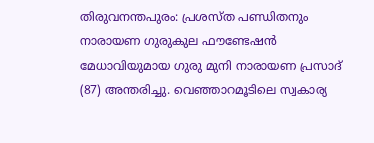തിരുവനന്തപുരം: പ്രശസ്ത പണ്ഡിതനും നാരായണ ഗുരുകുല ഫൗണ്ടേഷൻ മേധാവിയുമായ ഗുരു മുനി നാരായണ പ്രസാദ് (87) അന്തരിച്ചു. വെഞ്ഞാറമൂടിലെ സ്വകാര്യ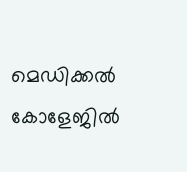മെഡിക്കൽ കോളേജിൽ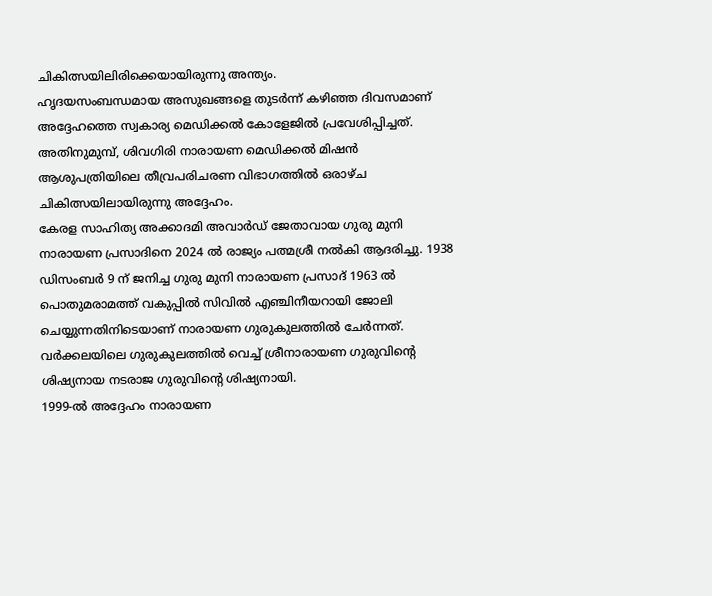ചികിത്സയിലിരിക്കെയായിരുന്നു അന്ത്യം.
ഹൃദയസംബന്ധമായ അസുഖങ്ങളെ തുടർന്ന് കഴിഞ്ഞ ദിവസമാണ് അദ്ദേഹത്തെ സ്വകാര്യ മെഡിക്കൽ കോളേജിൽ പ്രവേശിപ്പിച്ചത്. അതിനുമുമ്പ്, ശിവഗിരി നാരായണ മെഡിക്കൽ മിഷൻ ആശുപത്രിയിലെ തീവ്രപരിചരണ വിഭാഗത്തിൽ ഒരാഴ്ച ചികിത്സയിലായിരുന്നു അദ്ദേഹം.
കേരള സാഹിത്യ അക്കാദമി അവാർഡ് ജേതാവായ ഗുരു മുനി നാരായണ പ്രസാദിനെ 2024 ൽ രാജ്യം പത്മശ്രീ നൽകി ആദരിച്ചു. 1938 ഡിസംബർ 9 ന് ജനിച്ച ഗുരു മുനി നാരായണ പ്രസാദ് 1963 ൽ പൊതുമരാമത്ത് വകുപ്പിൽ സിവിൽ എഞ്ചിനീയറായി ജോലി ചെയ്യുന്നതിനിടെയാണ് നാരായണ ഗുരുകുലത്തിൽ ചേർന്നത്. വർക്കലയിലെ ഗുരുകുലത്തിൽ വെച്ച് ശ്രീനാരായണ ഗുരുവിന്റെ ശിഷ്യനായ നടരാജ ഗുരുവിന്റെ ശിഷ്യനായി.
1999-ൽ അദ്ദേഹം നാരായണ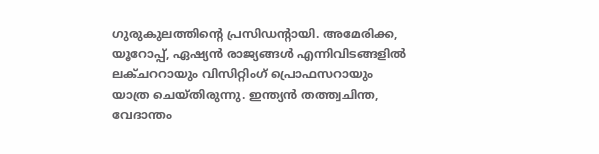ഗുരുകുലത്തിന്റെ പ്രസിഡന്റായി. അമേരിക്ക, യൂറോപ്പ്, ഏഷ്യൻ രാജ്യങ്ങൾ എന്നിവിടങ്ങളിൽ ലക്ചററായും വിസിറ്റിംഗ് പ്രൊഫസറായും യാത്ര ചെയ്തിരുന്നു. ഇന്ത്യൻ തത്ത്വചിന്ത, വേദാന്തം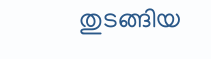തുടങ്ങിയ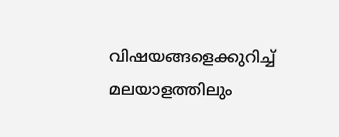വിഷയങ്ങളെക്കുറിച്ച് മലയാളത്തിലും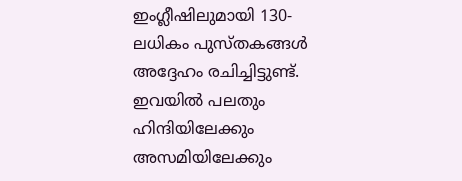ഇംഗ്ലീഷിലുമായി 130-ലധികം പുസ്തകങ്ങൾ അദ്ദേഹം രചിച്ചിട്ടുണ്ട്. ഇവയിൽ പലതും ഹിന്ദിയിലേക്കും അസമിയിലേക്കും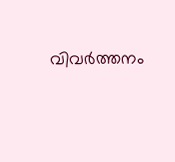വിവർത്തനം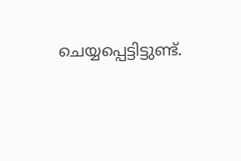ചെയ്യപ്പെട്ടിട്ടുണ്ട്.